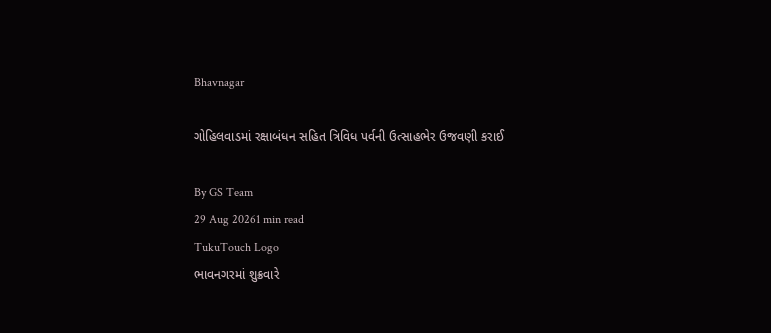Bhavnagar

ગોહિલવાડમાં રક્ષાબંધન સહિત ત્રિવિધ પર્વની ઉત્સાહભેર ઉજવણી કરાઈ

By GS Team
29 Aug 20261 min read
TukuTouch Logo
ભાવનગરમાં શુક્રવારે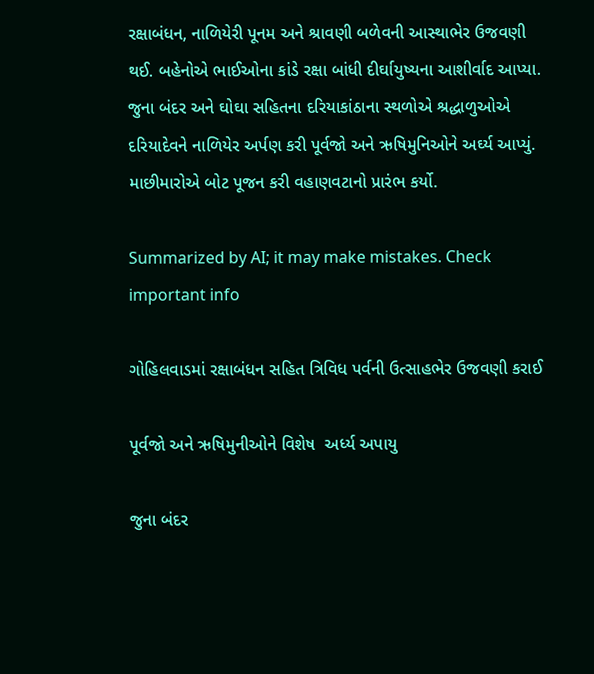રક્ષાબંધન, નાળિયેરી પૂનમ અને શ્રાવણી બળેવની આસ્થાભેર ઉજવણી થઈ. બહેનોએ ભાઈઓના કાંડે રક્ષા બાંધી દીર્ઘાયુષ્યના આશીર્વાદ આપ્યા. જુના બંદર અને ઘોઘા સહિતના દરિયાકાંઠાના સ્થળોએ શ્રદ્ધાળુઓએ દરિયાદેવને નાળિયેર અર્પણ કરી પૂર્વજો અને ઋષિમુનિઓને અર્ઘ્ય આપ્યું. માછીમારોએ બોટ પૂજન કરી વહાણવટાનો પ્રારંભ કર્યો.

Summarized by AI; it may make mistakes. Check important info

ગોહિલવાડમાં રક્ષાબંધન સહિત ત્રિવિધ પર્વની ઉત્સાહભેર ઉજવણી કરાઈ

પૂર્વજો અને ઋષિમુનીઓને વિશેષ  અર્ધ્ય અપાયુ

જુના બંદર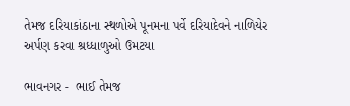તેમજ દરિયાકાંઠાના સ્થળોએ પૂનમના પર્વે દરિયાદેવને નાળિયેર અર્પણ કરવા શ્રધ્ધાળુઓ ઉમટયા

ભાવનગર -  ભાઈ તેમજ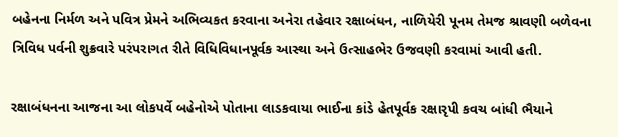બહેનના નિર્મળ અને પવિત્ર પ્રેમને અભિવ્યકત કરવાના અનેરા તહેવાર રક્ષાબંધન, નાળિયેરી પૂનમ તેમજ શ્રાવણી બળેવના ત્રિવિધ પર્વની શુક્રવારે પરંપરાગત રીતે વિધિવિધાનપૂર્વક આસ્થા અને ઉત્સાહભેર ઉજવણી કરવામાં આવી હતી.

રક્ષાબંધનના આજના આ લોકપર્વે બહેનોએ પોતાના લાડકવાયા ભાઈના કાંડે હેતપૂર્વક રક્ષારૃપી કવચ બાંધી ભૈયાને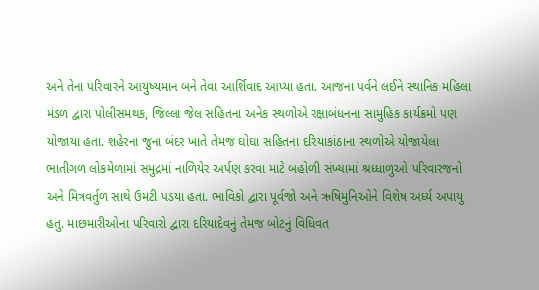અને તેના પરિવારને આયુષ્યમાન બને તેવા આર્શિવાદ આપ્યા હતા. આજના પર્વને લઈને સ્થાનિક મહિલા મંડળ દ્વારા પોલીસમથક, જિલ્લા જેલ સહિતના અનેક સ્થળોએ રક્ષાબંધનના સામુહિક કાર્યક્રમો પણ યોજાયા હતા. શહેરના જુના બંદર ખાતે તેમજ ઘોઘા સહિતના દરિયાકાંઠાના સ્થળોએ યોજાયેલા ભાતીગળ લોકમેળામાં સમુદ્રમાં નાળિયેર અર્પણ કરવા માટે બહોળી સંખ્યામાં શ્રધ્ધાળુઓ પરિવારજનો અને મિત્રવર્તુળ સાથે ઉમટી પડયા હતા. ભાવિકો દ્વારા પૂર્વજો અને ઋષિમુનિઓને વિશેષ અર્ધ્ય અપાયુ હતુ. માછમારીઓના પરિવારો દ્વારા દરિયાદેવનું તેમજ બોટનું વિધિવત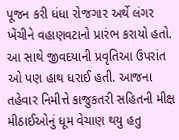પૂજન કરી ધંધા રોજગાર અર્થે લંગર ખેંચીને વહાણવટાનો પ્રારંભ કરાયો હતો. આ સાથે જીવદયાની પ્રવૃતિઆ ઉપરાંત ઓ પણ હાથ ધરાઈ હતી. આજના તહેવાર નિમીત્તે કાજુકતરી સહિતની મીક્ષ મીઠાઈઓનું ધૂમ વેચાણ થયુ હતુ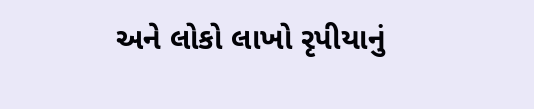અને લોકો લાખો રૃપીયાનું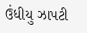ઉંધીયુ ઝાપટી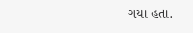ગયા હતા.